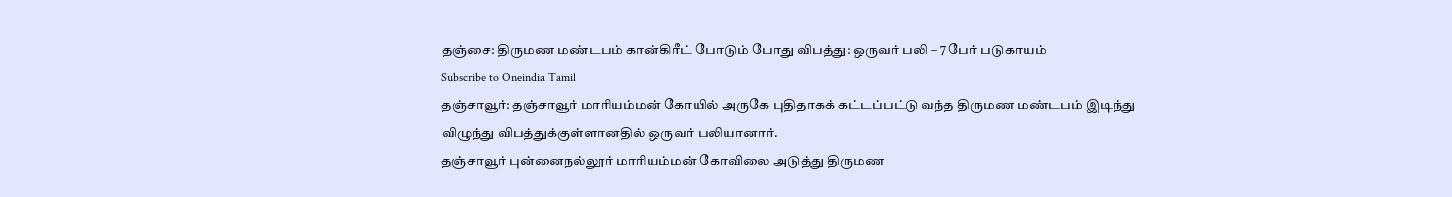தஞ்சை: திருமண மண்டபம் கான்கிரீட் போடும் போது விபத்து: ஒருவர் பலி – 7 பேர் படுகாயம்
Subscribe to Oneindia Tamil
தஞ்சாவூர்: தஞ்சாவூர் மாரியம்மன் கோயில் அருகே புதிதாகக் கட்டப்பட்டு வந்த திருமண மண்டபம் இடிந்து விழுந்து விபத்துக்குள்ளானதில் ஒருவர் பலியானார்.
தஞ்சாவூர் புன்னைநல்லூர் மாரியம்மன் கோவிலை அடுத்து திருமண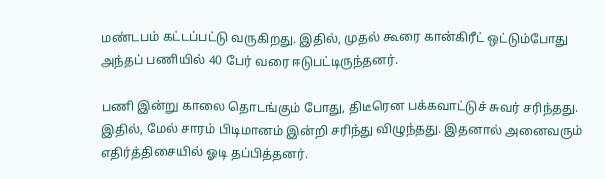மண்டபம் கட்டப்பட்டு வருகிறது. இதில், முதல் கூரை கான்கிரீட் ஒட்டும்போது அந்தப் பணியில் 40 பேர் வரை ஈடுபட்டிருந்தனர்.

பணி இன்று காலை தொடங்கும் போது, திடீரென பக்கவாட்டுச் சுவர் சரிந்தது. இதில், மேல் சாரம் பிடிமானம் இன்றி சரிந்து விழுந்தது. இதனால் அனைவரும் எதிர்த்திசையில் ஓடி தப்பித்தனர்.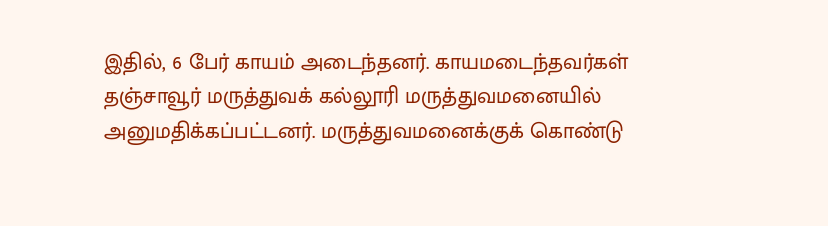இதில், 6 பேர் காயம் அடைந்தனர். காயமடைந்தவர்கள் தஞ்சாவூர் மருத்துவக் கல்லூரி மருத்துவமனையில் அனுமதிக்கப்பட்டனர். மருத்துவமனைக்குக் கொண்டு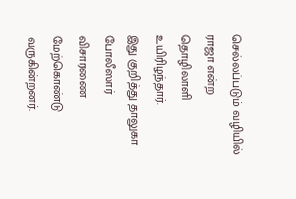செல்லப்படும் வழியில் ராஜா என்ற தொழிலாளி உயிரிழந்தார்.
இது குறித்து தாலுகா போலீஸார் விசாரணை மேற்கொண்டு வருகின்றனர்.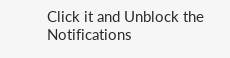Click it and Unblock the Notifications